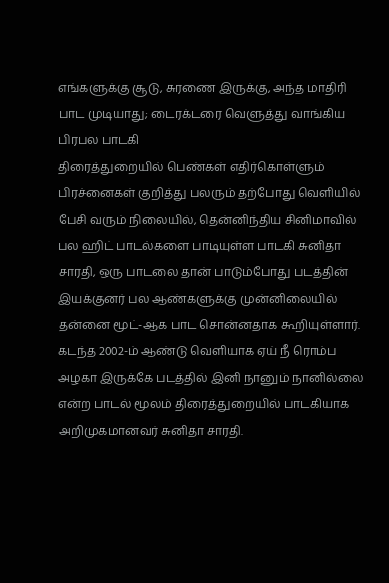எங்களுக்கு சூடு, சுரணை இருக்கு, அந்த மாதிரி பாட முடியாது; டைரக்டரை வெளுத்து வாங்கிய பிரபல பாடகி
திரைத்துறையில் பெண்கள் எதிர்கொள்ளும் பிரச்னைகள் குறித்து பலரும் தற்போது வெளியில் பேசி வரும் நிலையில், தென்னிந்திய சினிமாவில் பல ஹிட் பாடல்களை பாடியுள்ள பாடகி சுனிதா சாரதி, ஒரு பாடலை தான் பாடும்போது படத்தின் இயக்குனர் பல ஆண்களுக்கு முன்னிலையில் தன்னை மூட்-ஆக பாட சொன்னதாக கூறியுள்ளார். கடந்த 2002-ம் ஆண்டு வெளியாக ஏய் நீ ரொம்ப அழகா இருக்கே படத்தில் இனி நானும் நானில்லை என்ற பாடல் மூலம் திரைத்துறையில் பாடகியாக அறிமுகமானவர் சுனிதா சாரதி.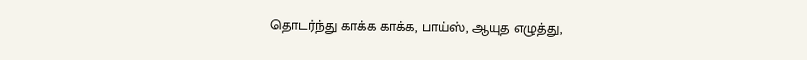தொடர்ந்து காக்க காக்க, பாய்ஸ், ஆயுத எழுத்து,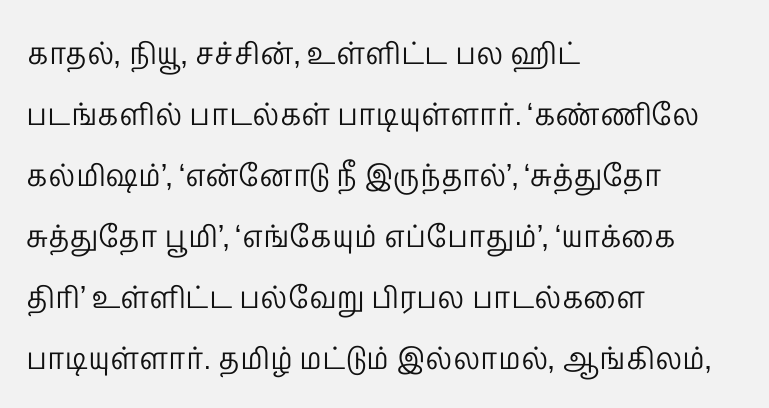காதல், நியூ, சச்சின், உள்ளிட்ட பல ஹிட் படங்களில் பாடல்கள் பாடியுள்ளார். ‘கண்ணிலே கல்மிஷம்’, ‘என்னோடு நீ இருந்தால்’, ‘சுத்துதோ சுத்துதோ பூமி’, ‘எங்கேயும் எப்போதும்’, ‘யாக்கை திரி’ உள்ளிட்ட பல்வேறு பிரபல பாடல்களை பாடியுள்ளார். தமிழ் மட்டும் இல்லாமல், ஆங்கிலம்,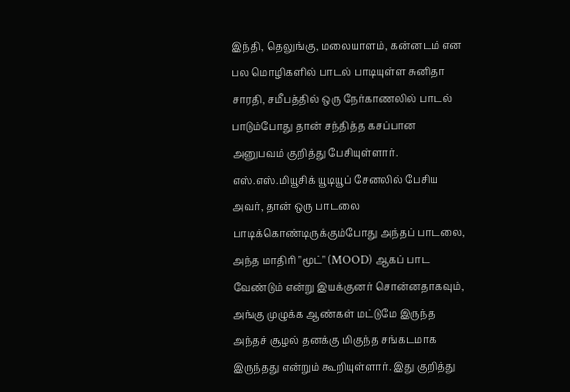இந்தி, தெலுங்கு, மலையாளம், கன்னடம் என பல மொழிகளில் பாடல் பாடியுள்ள சுனிதா சாரதி, சமீபத்தில் ஒரு நேர்காணலில் பாடல் பாடும்போது தான் சந்தித்த கசப்பான அனுபவம் குறித்து பேசியுள்ளார். எஸ்.எஸ்.மியூசிக் யூடியூப் சேனலில் பேசிய அவர், தான் ஒரு பாடலை பாடிக்கொண்டிருக்கும்போது அந்தப் பாடலை, அந்த மாதிரி "மூட்" (MOOD) ஆகப் பாட வேண்டும் என்று இயக்குனர் சொன்னதாகவும், அங்கு முழுக்க ஆண்கள் மட்டுமே இருந்த அந்தச் சூழல் தனக்கு மிகுந்த சங்கடமாக இருந்தது என்றும் கூறியுள்ளார். இது குறித்து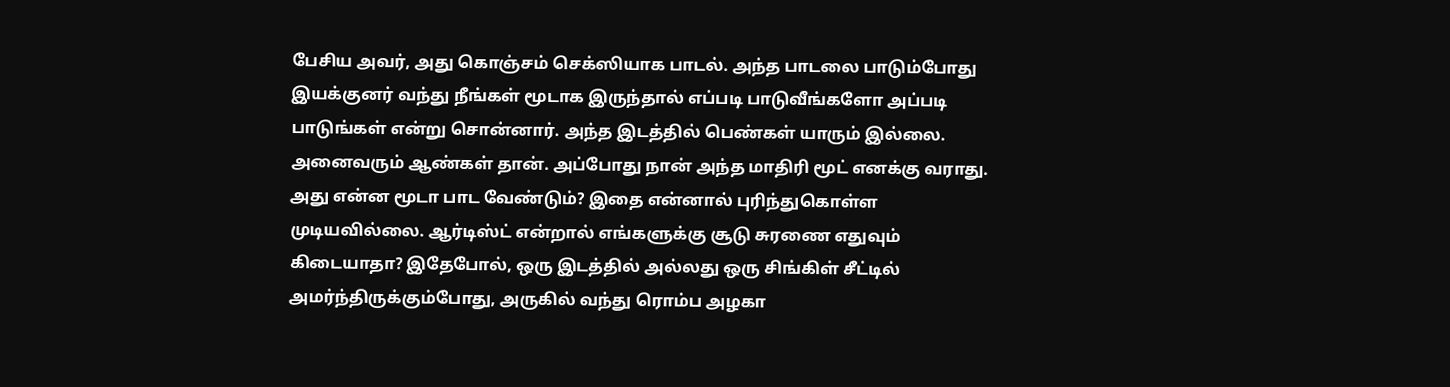பேசிய அவர், அது கொஞ்சம் செக்ஸியாக பாடல். அந்த பாடலை பாடும்போது இயக்குனர் வந்து நீங்கள் மூடாக இருந்தால் எப்படி பாடுவீங்களோ அப்படி பாடுங்கள் என்று சொன்னார். அந்த இடத்தில் பெண்கள் யாரும் இல்லை. அனைவரும் ஆண்கள் தான். அப்போது நான் அந்த மாதிரி மூட் எனக்கு வராது. அது என்ன மூடா பாட வேண்டும்? இதை என்னால் புரிந்துகொள்ள முடியவில்லை. ஆர்டிஸ்ட் என்றால் எங்களுக்கு சூடு சுரணை எதுவும் கிடையாதா? இதேபோல், ஒரு இடத்தில் அல்லது ஒரு சிங்கிள் சீட்டில் அமர்ந்திருக்கும்போது, அருகில் வந்து ரொம்ப அழகா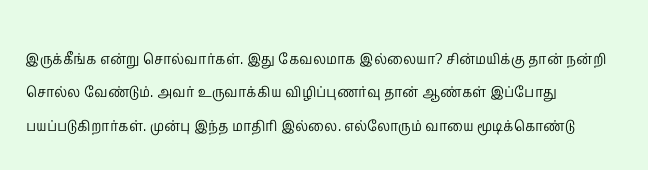இருக்கீங்க என்று சொல்வார்கள். இது கேவலமாக இல்லையா? சின்மயிக்கு தான் நன்றி சொல்ல வேண்டும். அவர் உருவாக்கிய விழிப்புணர்வு தான் ஆண்கள் இப்போது பயப்படுகிறார்கள். முன்பு இந்த மாதிரி இல்லை. எல்லோரும் வாயை மூடிக்கொண்டு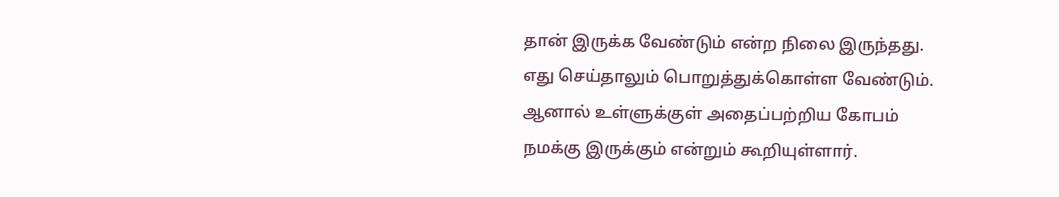தான் இருக்க வேண்டும் என்ற நிலை இருந்தது. எது செய்தாலும் பொறுத்துக்கொள்ள வேண்டும். ஆனால் உள்ளுக்குள் அதைப்பற்றிய கோபம் நமக்கு இருக்கும் என்றும் கூறியுள்ளார்.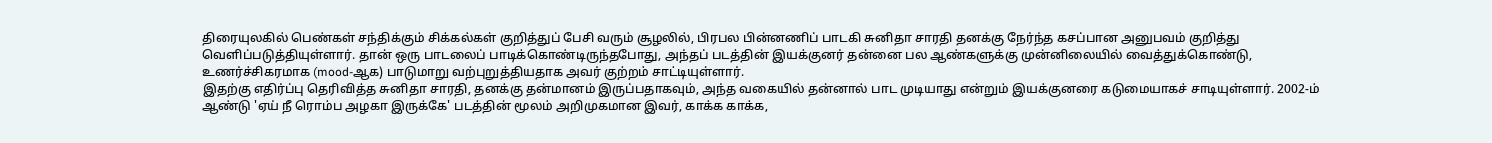திரையுலகில் பெண்கள் சந்திக்கும் சிக்கல்கள் குறித்துப் பேசி வரும் சூழலில், பிரபல பின்னணிப் பாடகி சுனிதா சாரதி தனக்கு நேர்ந்த கசப்பான அனுபவம் குறித்து வெளிப்படுத்தியுள்ளார். தான் ஒரு பாடலைப் பாடிக்கொண்டிருந்தபோது, அந்தப் படத்தின் இயக்குனர் தன்னை பல ஆண்களுக்கு முன்னிலையில் வைத்துக்கொண்டு, உணர்ச்சிகரமாக (mood-ஆக) பாடுமாறு வற்புறுத்தியதாக அவர் குற்றம் சாட்டியுள்ளார்.
இதற்கு எதிர்ப்பு தெரிவித்த சுனிதா சாரதி, தனக்கு தன்மானம் இருப்பதாகவும், அந்த வகையில் தன்னால் பாட முடியாது என்றும் இயக்குனரை கடுமையாகச் சாடியுள்ளார். 2002-ம் ஆண்டு 'ஏய் நீ ரொம்ப அழகா இருக்கே' படத்தின் மூலம் அறிமுகமான இவர், காக்க காக்க,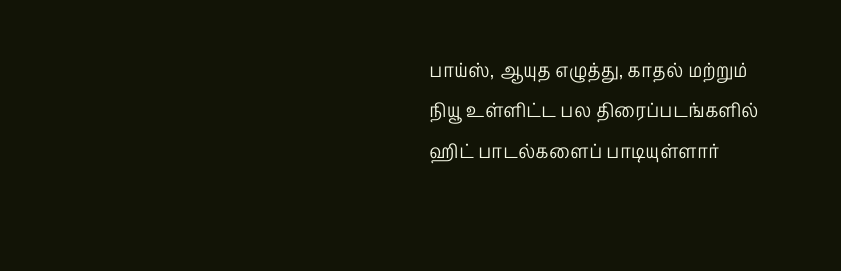பாய்ஸ், ஆயுத எழுத்து, காதல் மற்றும் நியூ உள்ளிட்ட பல திரைப்படங்களில் ஹிட் பாடல்களைப் பாடியுள்ளார்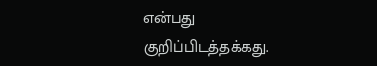என்பது குறிப்பிடத்தக்கது.